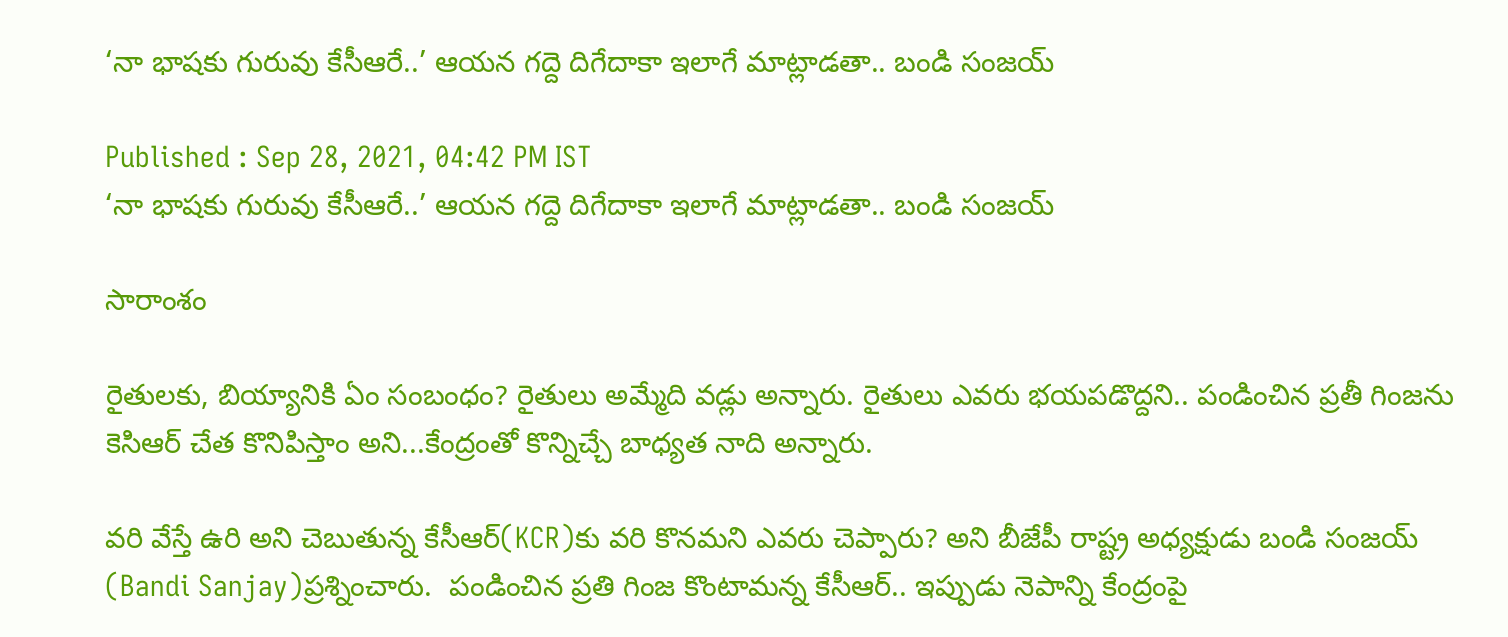‘నా భాషకు గురువు కేసీఆరే..’ ఆయన గద్దె దిగేదాకా ఇలాగే మాట్లాడతా.. బండి సంజయ్

Published : Sep 28, 2021, 04:42 PM IST
‘నా భాషకు గురువు కేసీఆరే..’ ఆయన గద్దె దిగేదాకా ఇలాగే మాట్లాడతా.. బండి సంజయ్

సారాంశం

రైతులకు, బియ్యానికి ఏం సంబంధం? రైతులు అమ్మేది వడ్లు అన్నారు. రైతులు ఎవరు భయపడొద్దని.. పండించిన ప్రతీ గింజను కెసిఆర్ చేత కొనిపిస్తాం అని...కేంద్రంతో కొన్నిచ్చే బాధ్యత నాది అన్నారు.

వరి వేస్తే ఉరి అని చెబుతున్న కేసీఆర్‌(KCR)కు వరి కొనమని ఎవరు చెప్పారు? అని బీజేపీ రాష్ట్ర అధ్యక్షుడు బండి సంజయ్ (Bandi Sanjay)ప్రశ్నించారు.  పండించిన ప్రతి గింజ కొంటామన్న కేసీఆర్.. ఇప్పుడు నెపాన్ని కేంద్రంపై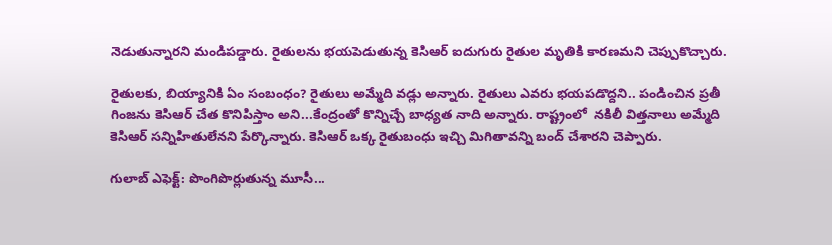నెడుతున్నారని మండిపడ్డారు. రైతులను భయపెడుతున్న కెసిఆర్ ఐదుగురు రైతుల మృతికి కారణమని చెప్పుకొచ్చారు.

రైతులకు, బియ్యానికి ఏం సంబంధం? రైతులు అమ్మేది వడ్లు అన్నారు. రైతులు ఎవరు భయపడొద్దని.. పండించిన ప్రతీ గింజను కెసిఆర్ చేత కొనిపిస్తాం అని...కేంద్రంతో కొన్నిచ్చే బాధ్యత నాది అన్నారు. రాష్ట్రంలో  నకిలీ విత్తనాలు అమ్మేది కెసిఆర్ సన్నిహితులేనని పేర్కొన్నారు. కెసిఆర్ ఒక్క రైతుబంధు ఇచ్చి మిగితావన్ని బంద్ చేశారని చెప్పారు.

గులాబ్ ఎఫెక్ట్: పొంగిపొర్లుతున్న మూసీ...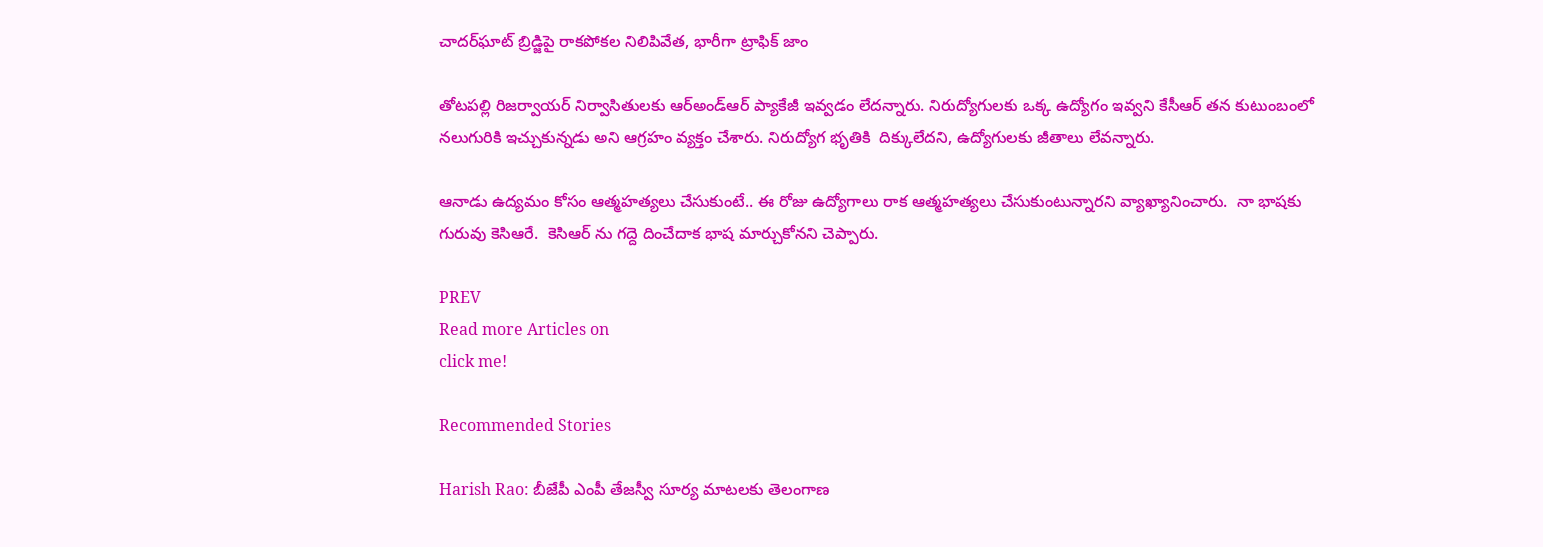చాదర్‌ఘాట్ బ్రిడ్జిపై రాకపోకల నిలిపివేత, భారీగా ట్రాఫిక్ జాం

తోటపల్లి రిజర్వాయర్ నిర్వాసితులకు ఆర్అండ్ఆర్ ప్యాకేజీ ఇవ్వడం లేదన్నారు. నిరుద్యోగులకు ఒక్క ఉద్యోగం ఇవ్వని కేసీఆర్ తన కుటుంబంలో నలుగురికి ఇచ్చుకున్నడు అని ఆగ్రహం వ్యక్తం చేశారు. నిరుద్యోగ భృతికి  దిక్కులేదని, ఉద్యోగులకు జీతాలు లేవన్నారు.

ఆనాడు ఉద్యమం కోసం ఆత్మహత్యలు చేసుకుంటే.. ఈ రోజు ఉద్యోగాలు రాక ఆత్మహత్యలు చేసుకుంటున్నారని వ్యాఖ్యానించారు.  నా భాషకు గురువు కెసిఆరే.  కెసిఆర్ ను గద్దె దించేదాక భాష మార్చుకోనని చెప్పారు.

PREV
Read more Articles on
click me!

Recommended Stories

Harish Rao: బీజేపీ ఎంపీ తేజస్వీ సూర్య మాటలకు తెలంగాణ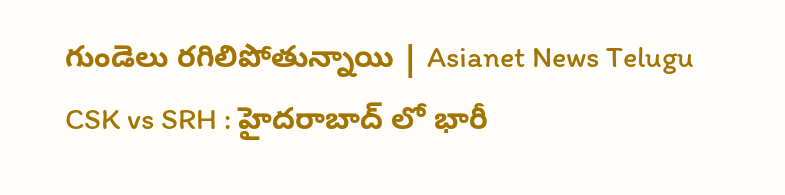గుండెలు రగిలిపోతున్నాయి | Asianet News Telugu
CSK vs SRH : హైదరాబాద్ లో భారీ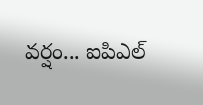వర్షం... ఐపిఎల్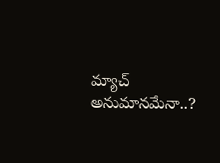మ్యాచ్ అనుమానమేనా..?